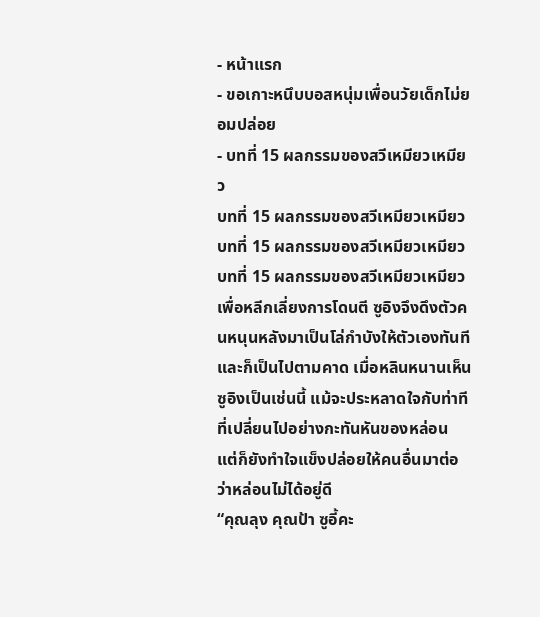- หน้าแรก
- ขอเกาะหนึบบอสหนุ่มเพื่อนวัยเด็กไม่ยอมปล่อย
- บทที่ 15 ผลกรรมของสวีเหมียวเหมียว
บทที่ 15 ผลกรรมของสวีเหมียวเหมียว
บทที่ 15 ผลกรรมของสวีเหมียวเหมียว
บทที่ 15 ผลกรรมของสวีเหมียวเหมียว
เพื่อหลีกเลี่ยงการโดนตี ซูอิงจึงดึงตัวคนหนุนหลังมาเป็นโล่กำบังให้ตัวเองทันที
และก็เป็นไปตามคาด เมื่อหลินหนานเห็นซูอิงเป็นเช่นนี้ แม้จะประหลาดใจกับท่าทีที่เปลี่ยนไปอย่างกะทันหันของหล่อน แต่ก็ยังทำใจแข็งปล่อยให้คนอื่นมาต่อว่าหล่อนไม่ได้อยู่ดี
“คุณลุง คุณป้า ซูอี้คะ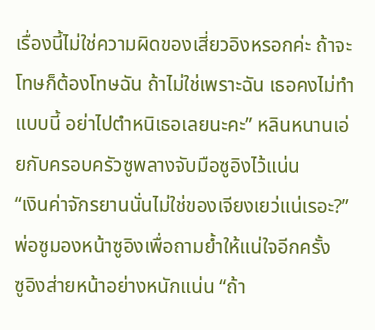เรื่องนี้ไม่ใช่ความผิดของเสี่ยวอิงหรอกค่ะ ถ้าจะโทษก็ต้องโทษฉัน ถ้าไม่ใช่เพราะฉัน เธอคงไม่ทำแบบนี้ อย่าไปตำหนิเธอเลยนะคะ” หลินหนานเอ่ยกับครอบครัวซูพลางจับมือซูอิงไว้แน่น
“เงินค่าจักรยานนั่นไม่ใช่ของเจียงเยว่แน่เรอะ?” พ่อซูมองหน้าซูอิงเพื่อถามย้ำให้แน่ใจอีกครั้ง
ซูอิงส่ายหน้าอย่างหนักแน่น “ถ้า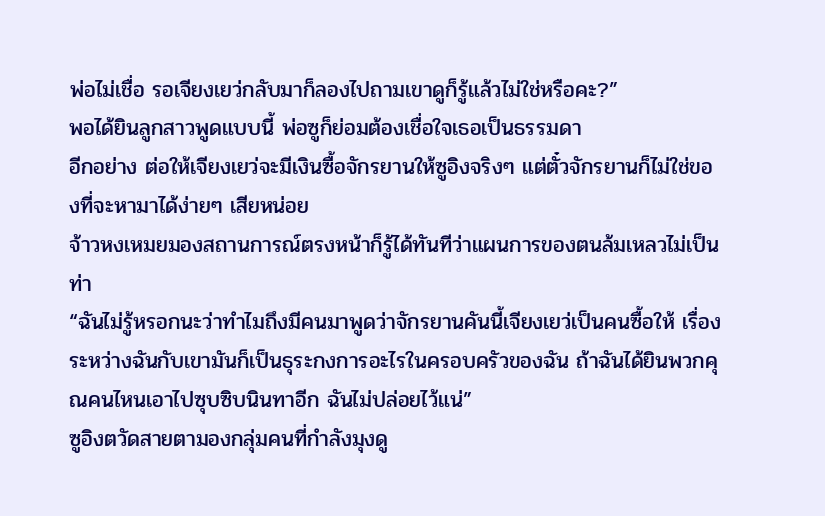พ่อไม่เชื่อ รอเจียงเยว่กลับมาก็ลองไปถามเขาดูก็รู้แล้วไม่ใช่หรือคะ?”
พอได้ยินลูกสาวพูดแบบนี้ พ่อซูก็ย่อมต้องเชื่อใจเธอเป็นธรรมดา
อีกอย่าง ต่อให้เจียงเยว่จะมีเงินซื้อจักรยานให้ซูอิงจริงๆ แต่ตั๋วจักรยานก็ไม่ใช่ของที่จะหามาได้ง่ายๆ เสียหน่อย
จ้าวหงเหมยมองสถานการณ์ตรงหน้าก็รู้ได้ทันทีว่าแผนการของตนล้มเหลวไม่เป็นท่า
“ฉันไม่รู้หรอกนะว่าทำไมถึงมีคนมาพูดว่าจักรยานคันนี้เจียงเยว่เป็นคนซื้อให้ เรื่องระหว่างฉันกับเขามันก็เป็นธุระกงการอะไรในครอบครัวของฉัน ถ้าฉันได้ยินพวกคุณคนไหนเอาไปซุบซิบนินทาอีก ฉันไม่ปล่อยไว้แน่”
ซูอิงตวัดสายตามองกลุ่มคนที่กำลังมุงดู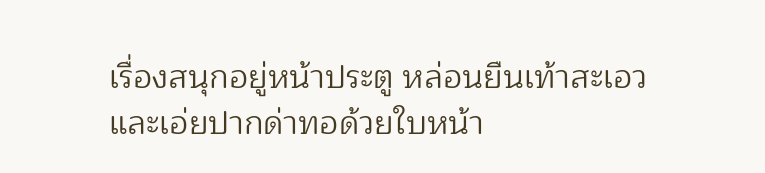เรื่องสนุกอยู่หน้าประตู หล่อนยืนเท้าสะเอวและเอ่ยปากด่าทอด้วยใบหน้า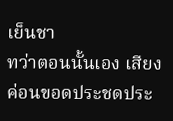เย็นชา
ทว่าตอนนั้นเอง เสียงค่อนขอดประชดประ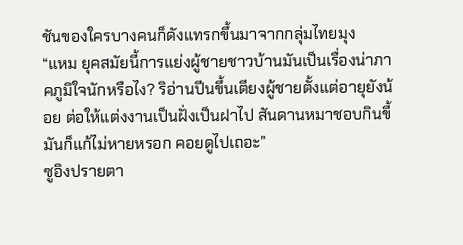ชันของใครบางคนก็ดังแทรกขึ้นมาจากกลุ่มไทยมุง
“แหม ยุคสมัยนี้การแย่งผู้ชายชาวบ้านมันเป็นเรื่องน่าภาคภูมิใจนักหรือไง? ริอ่านปีนขึ้นเตียงผู้ชายตั้งแต่อายุยังน้อย ต่อให้แต่งงานเป็นฝั่งเป็นฝาไป สันดานหมาชอบกินขี้มันก็แก้ไม่หายหรอก คอยดูไปเถอะ”
ซูอิงปรายตา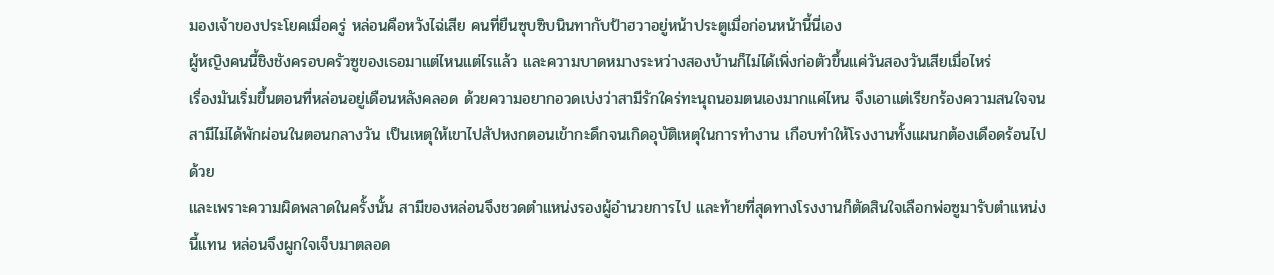มองเจ้าของประโยคเมื่อครู่ หล่อนคือหวังไฉ่เสีย คนที่ยืนซุบซิบนินทากับป้าฮวาอยู่หน้าประตูเมื่อก่อนหน้านี้นี่เอง
ผู้หญิงคนนี้ชิงชังครอบครัวซูของเธอมาแต่ไหนแต่ไรแล้ว และความบาดหมางระหว่างสองบ้านก็ไม่ได้เพิ่งก่อตัวขึ้นแค่วันสองวันเสียเมื่อไหร่
เรื่องมันเริ่มขึ้นตอนที่หล่อนอยู่เดือนหลังคลอด ด้วยความอยากอวดเบ่งว่าสามีรักใคร่ทะนุถนอมตนเองมากแค่ไหน จึงเอาแต่เรียกร้องความสนใจจนสามีไม่ได้พักผ่อนในตอนกลางวัน เป็นเหตุให้เขาไปสัปหงกตอนเข้ากะดึกจนเกิดอุบัติเหตุในการทำงาน เกือบทำให้โรงงานทั้งแผนกต้องเดือดร้อนไปด้วย
และเพราะความผิดพลาดในครั้งนั้น สามีของหล่อนจึงชวดตำแหน่งรองผู้อำนวยการไป และท้ายที่สุดทางโรงงานก็ตัดสินใจเลือกพ่อซูมารับตำแหน่งนี้แทน หล่อนจึงผูกใจเจ็บมาตลอด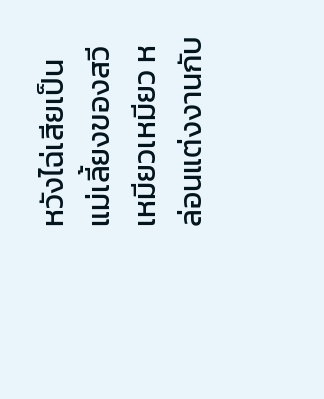หวังไฉ่เสียเป็นแม่เลี้ยงของสวีเหมียวเหมียว หล่อนแต่งงานกับ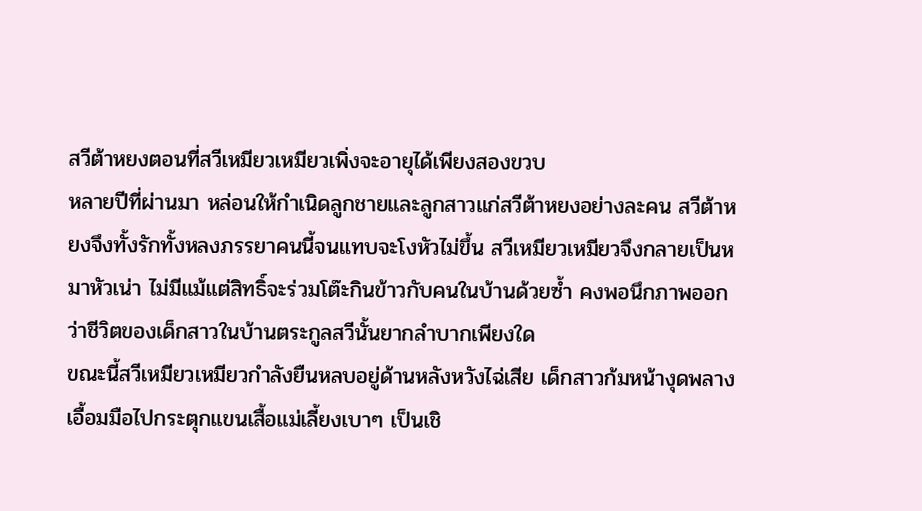สวีต้าหยงตอนที่สวีเหมียวเหมียวเพิ่งจะอายุได้เพียงสองขวบ
หลายปีที่ผ่านมา หล่อนให้กำเนิดลูกชายและลูกสาวแก่สวีต้าหยงอย่างละคน สวีต้าหยงจึงทั้งรักทั้งหลงภรรยาคนนี้จนแทบจะโงหัวไม่ขึ้น สวีเหมียวเหมียวจึงกลายเป็นหมาหัวเน่า ไม่มีแม้แต่สิทธิ์จะร่วมโต๊ะกินข้าวกับคนในบ้านด้วยซ้ำ คงพอนึกภาพออกว่าชีวิตของเด็กสาวในบ้านตระกูลสวีนั้นยากลำบากเพียงใด
ขณะนี้สวีเหมียวเหมียวกำลังยืนหลบอยู่ด้านหลังหวังไฉ่เสีย เด็กสาวก้มหน้างุดพลางเอื้อมมือไปกระตุกแขนเสื้อแม่เลี้ยงเบาๆ เป็นเชิ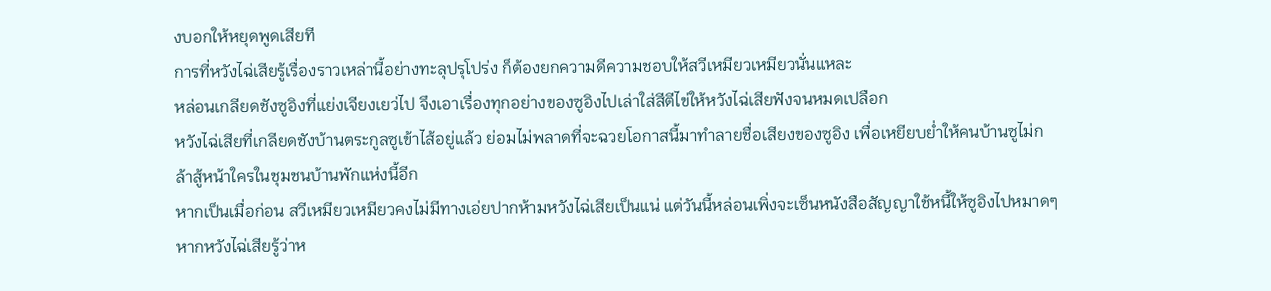งบอกให้หยุดพูดเสียที
การที่หวังไฉ่เสียรู้เรื่องราวเหล่านี้อย่างทะลุปรุโปร่ง ก็ต้องยกความดีความชอบให้สวีเหมียวเหมียวนั่นแหละ
หล่อนเกลียดชังซูอิงที่แย่งเจียงเยว่ไป จึงเอาเรื่องทุกอย่างของซูอิงไปเล่าใส่สีตีไข่ให้หวังไฉ่เสียฟังจนหมดเปลือก
หวังไฉ่เสียที่เกลียดชังบ้านตระกูลซูเข้าไส้อยู่แล้ว ย่อมไม่พลาดที่จะฉวยโอกาสนี้มาทำลายชื่อเสียงของซูอิง เพื่อเหยียบย่ำให้คนบ้านซูไม่กล้าสู้หน้าใครในชุมชนบ้านพักแห่งนี้อีก
หากเป็นเมื่อก่อน สวีเหมียวเหมียวคงไม่มีทางเอ่ยปากห้ามหวังไฉ่เสียเป็นแน่ แต่วันนี้หล่อนเพิ่งจะเซ็นหนังสือสัญญาใช้หนี้ให้ซูอิงไปหมาดๆ หากหวังไฉ่เสียรู้ว่าห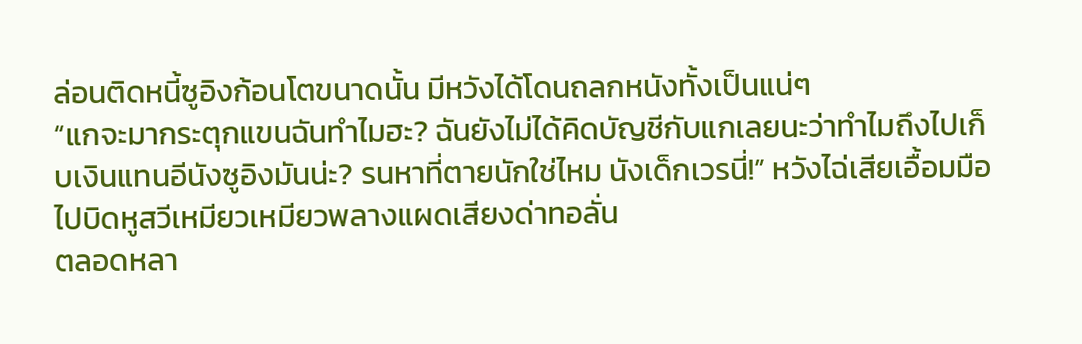ล่อนติดหนี้ซูอิงก้อนโตขนาดนั้น มีหวังได้โดนถลกหนังทั้งเป็นแน่ๆ
“แกจะมากระตุกแขนฉันทำไมฮะ? ฉันยังไม่ได้คิดบัญชีกับแกเลยนะว่าทำไมถึงไปเก็บเงินแทนอีนังซูอิงมันน่ะ? รนหาที่ตายนักใช่ไหม นังเด็กเวรนี่!” หวังไฉ่เสียเอื้อมมือไปบิดหูสวีเหมียวเหมียวพลางแผดเสียงด่าทอลั่น
ตลอดหลา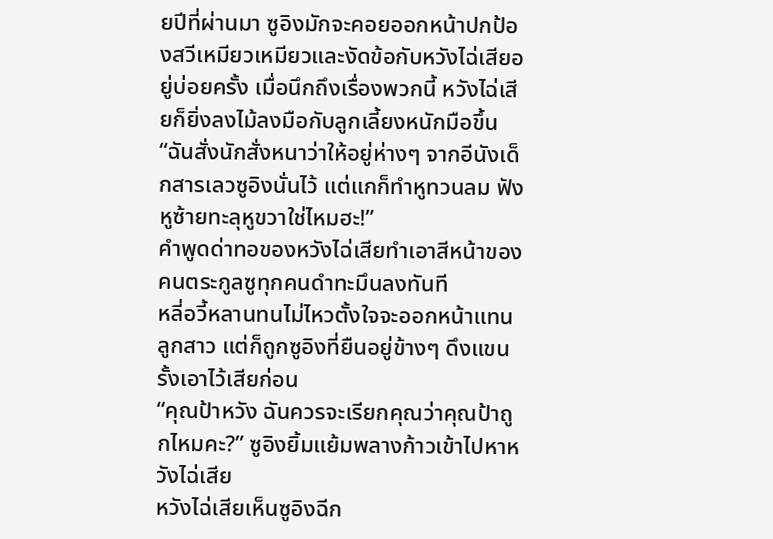ยปีที่ผ่านมา ซูอิงมักจะคอยออกหน้าปกป้องสวีเหมียวเหมียวและงัดข้อกับหวังไฉ่เสียอยู่บ่อยครั้ง เมื่อนึกถึงเรื่องพวกนี้ หวังไฉ่เสียก็ยิ่งลงไม้ลงมือกับลูกเลี้ยงหนักมือขึ้น
“ฉันสั่งนักสั่งหนาว่าให้อยู่ห่างๆ จากอีนังเด็กสารเลวซูอิงนั่นไว้ แต่แกก็ทำหูทวนลม ฟังหูซ้ายทะลุหูขวาใช่ไหมฮะ!”
คำพูดด่าทอของหวังไฉ่เสียทำเอาสีหน้าของคนตระกูลซูทุกคนดำทะมึนลงทันที
หลี่อวี้หลานทนไม่ไหวตั้งใจจะออกหน้าแทนลูกสาว แต่ก็ถูกซูอิงที่ยืนอยู่ข้างๆ ดึงแขนรั้งเอาไว้เสียก่อน
“คุณป้าหวัง ฉันควรจะเรียกคุณว่าคุณป้าถูกไหมคะ?” ซูอิงยิ้มแย้มพลางก้าวเข้าไปหาหวังไฉ่เสีย
หวังไฉ่เสียเห็นซูอิงฉีก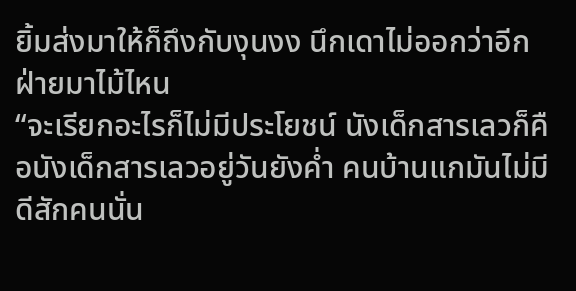ยิ้มส่งมาให้ก็ถึงกับงุนงง นึกเดาไม่ออกว่าอีกฝ่ายมาไม้ไหน
“จะเรียกอะไรก็ไม่มีประโยชน์ นังเด็กสารเลวก็คือนังเด็กสารเลวอยู่วันยังค่ำ คนบ้านแกมันไม่มีดีสักคนนั่น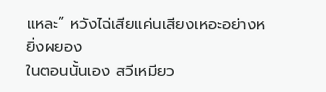แหละ” หวังไฉ่เสียแค่นเสียงเหอะอย่างหยิ่งผยอง
ในตอนนั้นเอง สวีเหมียว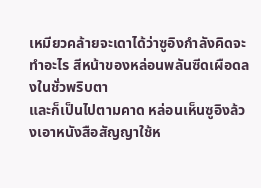เหมียวคล้ายจะเดาได้ว่าซูอิงกำลังคิดจะทำอะไร สีหน้าของหล่อนพลันซีดเผือดลงในชั่วพริบตา
และก็เป็นไปตามคาด หล่อนเห็นซูอิงล้วงเอาหนังสือสัญญาใช้ห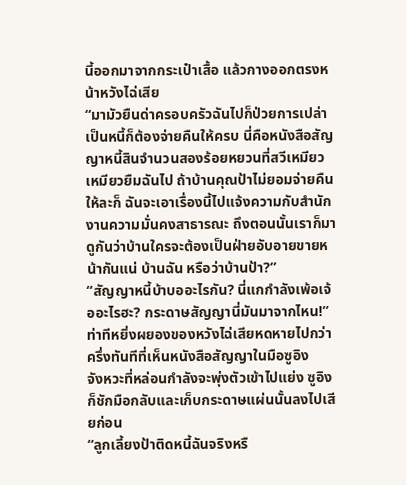นี้ออกมาจากกระเป๋าเสื้อ แล้วกางออกตรงหน้าหวังไฉ่เสีย
“มามัวยืนด่าครอบครัวฉันไปก็ป่วยการเปล่า เป็นหนี้ก็ต้องจ่ายคืนให้ครบ นี่คือหนังสือสัญญาหนี้สินจำนวนสองร้อยหยวนที่สวีเหมียวเหมียวยืมฉันไป ถ้าบ้านคุณป้าไม่ยอมจ่ายคืนให้ละก็ ฉันจะเอาเรื่องนี้ไปแจ้งความกับสำนักงานความมั่นคงสาธารณะ ถึงตอนนั้นเราก็มาดูกันว่าบ้านใครจะต้องเป็นฝ่ายอับอายขายหน้ากันแน่ บ้านฉัน หรือว่าบ้านป้า?”
“สัญญาหนี้บ้าบออะไรกัน? นี่แกกำลังเพ้อเจ้ออะไรฮะ? กระดาษสัญญานี่มันมาจากไหน!” ท่าทีหยิ่งผยองของหวังไฉ่เสียหดหายไปกว่าครึ่งทันทีที่เห็นหนังสือสัญญาในมือซูอิง
จังหวะที่หล่อนกำลังจะพุ่งตัวเข้าไปแย่ง ซูอิงก็ชักมือกลับและเก็บกระดาษแผ่นนั้นลงไปเสียก่อน
“ลูกเลี้ยงป้าติดหนี้ฉันจริงหรื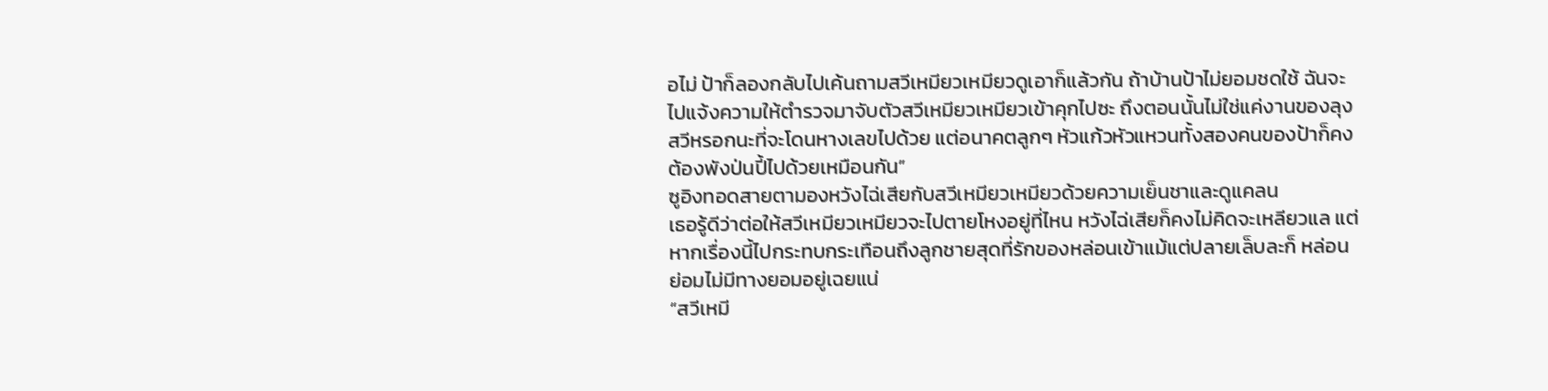อไม่ ป้าก็ลองกลับไปเค้นถามสวีเหมียวเหมียวดูเอาก็แล้วกัน ถ้าบ้านป้าไม่ยอมชดใช้ ฉันจะไปแจ้งความให้ตำรวจมาจับตัวสวีเหมียวเหมียวเข้าคุกไปซะ ถึงตอนนั้นไม่ใช่แค่งานของลุงสวีหรอกนะที่จะโดนหางเลขไปด้วย แต่อนาคตลูกๆ หัวแก้วหัวแหวนทั้งสองคนของป้าก็คงต้องพังป่นปี้ไปด้วยเหมือนกัน”
ซูอิงทอดสายตามองหวังไฉ่เสียกับสวีเหมียวเหมียวด้วยความเย็นชาและดูแคลน
เธอรู้ดีว่าต่อให้สวีเหมียวเหมียวจะไปตายโหงอยู่ที่ไหน หวังไฉ่เสียก็คงไม่คิดจะเหลียวแล แต่หากเรื่องนี้ไปกระทบกระเทือนถึงลูกชายสุดที่รักของหล่อนเข้าแม้แต่ปลายเล็บละก็ หล่อนย่อมไม่มีทางยอมอยู่เฉยแน่
“สวีเหมี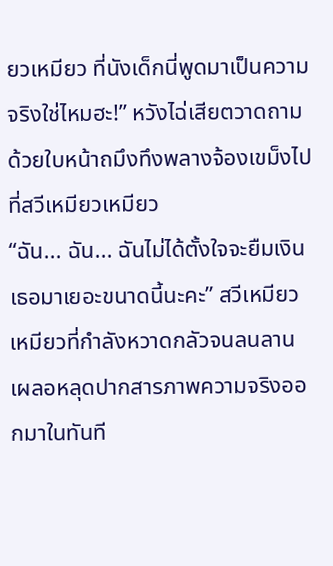ยวเหมียว ที่นังเด็กนี่พูดมาเป็นความจริงใช่ไหมฮะ!” หวังไฉ่เสียตวาดถามด้วยใบหน้าถมึงทึงพลางจ้องเขม็งไปที่สวีเหมียวเหมียว
“ฉัน... ฉัน... ฉันไม่ได้ตั้งใจจะยืมเงินเธอมาเยอะขนาดนี้นะคะ” สวีเหมียวเหมียวที่กำลังหวาดกลัวจนลนลานเผลอหลุดปากสารภาพความจริงออกมาในทันที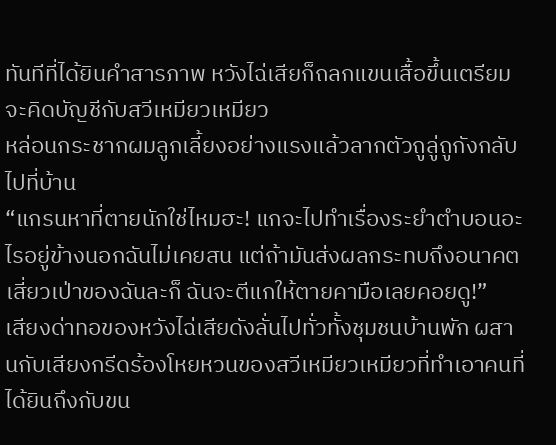ทันทีที่ได้ยินคำสารภาพ หวังไฉ่เสียก็ถลกแขนเสื้อขึ้นเตรียมจะคิดบัญชีกับสวีเหมียวเหมียว
หล่อนกระชากผมลูกเลี้ยงอย่างแรงแล้วลากตัวถูลู่ถูกังกลับไปที่บ้าน
“แกรนหาที่ตายนักใช่ไหมฮะ! แกจะไปทำเรื่องระยำตำบอนอะไรอยู่ข้างนอกฉันไม่เคยสน แต่ถ้ามันส่งผลกระทบถึงอนาคตเสี่ยวเป่าของฉันละก็ ฉันจะตีแกให้ตายคามือเลยคอยดู!”
เสียงด่าทอของหวังไฉ่เสียดังลั่นไปทั่วทั้งชุมชนบ้านพัก ผสานกับเสียงกรีดร้องโหยหวนของสวีเหมียวเหมียวที่ทำเอาคนที่ได้ยินถึงกับขน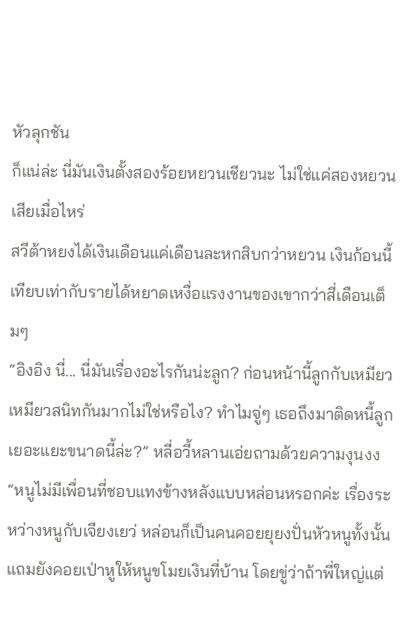หัวลุกชัน
ก็แน่ล่ะ นี่มันเงินตั้งสองร้อยหยวนเชียวนะ ไม่ใช่แค่สองหยวนเสียเมื่อไหร่
สวีต้าหยงได้เงินเดือนแค่เดือนละหกสิบกว่าหยวน เงินก้อนนี้เทียบเท่ากับรายได้หยาดเหงื่อแรงงานของเขากว่าสี่เดือนเต็มๆ
“อิงอิง นี่... นี่มันเรื่องอะไรกันน่ะลูก? ก่อนหน้านี้ลูกกับเหมียวเหมียวสนิทกันมากไม่ใช่หรือไง? ทำไมจู่ๆ เธอถึงมาติดหนี้ลูกเยอะแยะขนาดนี้ล่ะ?” หลี่อวี้หลานเอ่ยถามด้วยความงุนงง
“หนูไม่มีเพื่อนที่ชอบแทงข้างหลังแบบหล่อนหรอกค่ะ เรื่องระหว่างหนูกับเจียงเยว่ หล่อนก็เป็นคนคอยยุยงปั่นหัวหนูทั้งนั้น แถมยังคอยเป่าหูให้หนูขโมยเงินที่บ้าน โดยขู่ว่าถ้าพี่ใหญ่แต่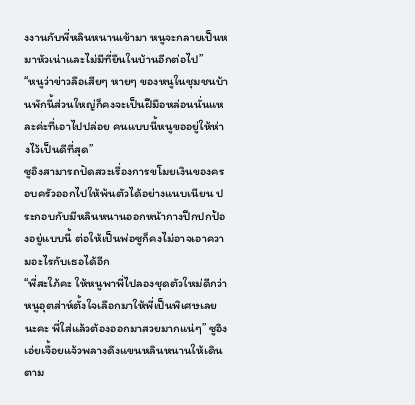งงานกับพี่หลินหนานเข้ามา หนูจะกลายเป็นหมาหัวเน่าและไม่มีที่ยืนในบ้านอีกต่อไป”
“หนูว่าข่าวลือเสียๆ หายๆ ของหนูในชุมชนบ้านพักนี้ส่วนใหญ่ก็คงจะเป็นฝีมือหล่อนนั่นแหละค่ะที่เอาไปปล่อย คนแบบนี้หนูขออยู่ให้ห่างไว้เป็นดีที่สุด”
ซูอิงสามารถปัดสวะเรื่องการขโมยเงินของครอบครัวออกไปให้พ้นตัวได้อย่างแนบเนียน ประกอบกับมีหลินหนานออกหน้ากางปีกปกป้องอยู่แบบนี้ ต่อให้เป็นพ่อซูก็คงไม่อาจเอาความอะไรกับเธอได้อีก
“พี่สะใภ้คะ ให้หนูพาพี่ไปลองชุดตัวใหม่ดีกว่า หนูอุตส่าห์ตั้งใจเลือกมาให้พี่เป็นพิเศษเลยนะคะ พี่ใส่แล้วต้องออกมาสวยมากแน่ๆ” ซูอิงเอ่ยเจื้อยแจ้วพลางดึงแขนหลินหนานให้เดินตาม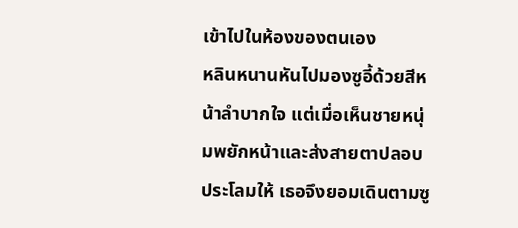เข้าไปในห้องของตนเอง
หลินหนานหันไปมองซูอี้ด้วยสีหน้าลำบากใจ แต่เมื่อเห็นชายหนุ่มพยักหน้าและส่งสายตาปลอบประโลมให้ เธอจึงยอมเดินตามซู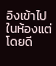อิงเข้าไปในห้องแต่โดยดี